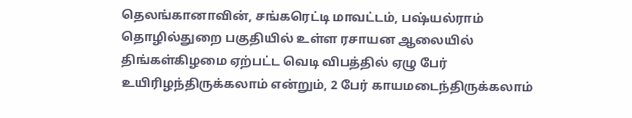தெலங்கானாவின், சங்கரெட்டி மாவட்டம், பஷ்யல்ராம் தொழில்துறை பகுதியில் உள்ள ரசாயன ஆலையில் திங்கள்கிழமை ஏற்பட்ட வெடி விபத்தில் ஏழு பேர் உயிரிழந்திருக்கலாம் என்றும், 2 பேர் காயமடைந்திருக்கலாம்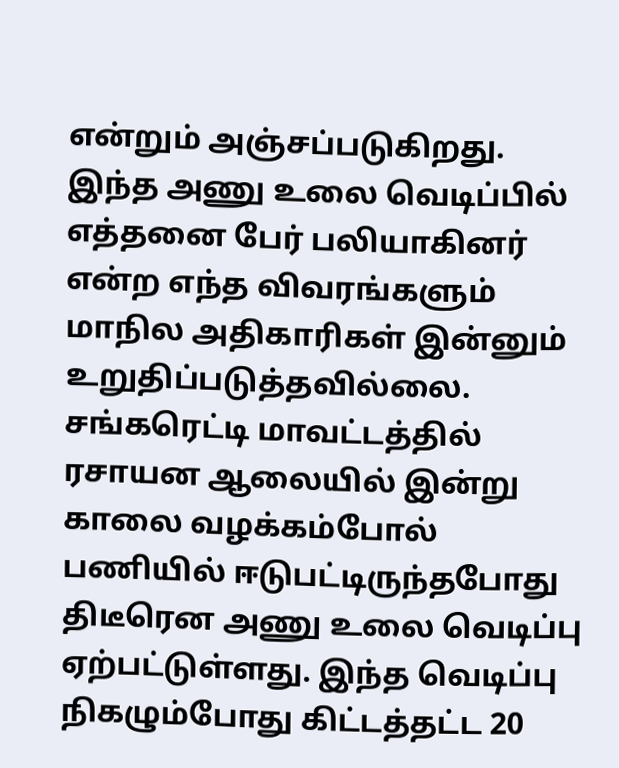என்றும் அஞ்சப்படுகிறது.
இந்த அணு உலை வெடிப்பில் எத்தனை பேர் பலியாகினர் என்ற எந்த விவரங்களும் மாநில அதிகாரிகள் இன்னும் உறுதிப்படுத்தவில்லை.
சங்கரெட்டி மாவட்டத்தில் ரசாயன ஆலையில் இன்று காலை வழக்கம்போல் பணியில் ஈடுபட்டிருந்தபோது திடீரென அணு உலை வெடிப்பு ஏற்பட்டுள்ளது. இந்த வெடிப்பு நிகழும்போது கிட்டத்தட்ட 20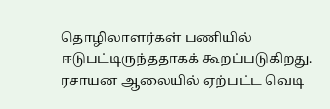தொழிலாளர்கள் பணியில் ஈடுபட்டிருந்ததாகக் கூறப்படுகிறது.
ரசாயன ஆலையில் ஏற்பட்ட வெடி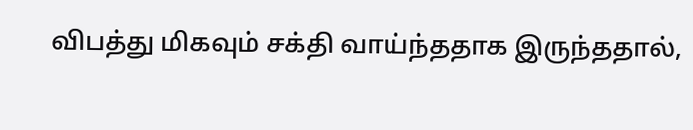விபத்து மிகவும் சக்தி வாய்ந்ததாக இருந்ததால்,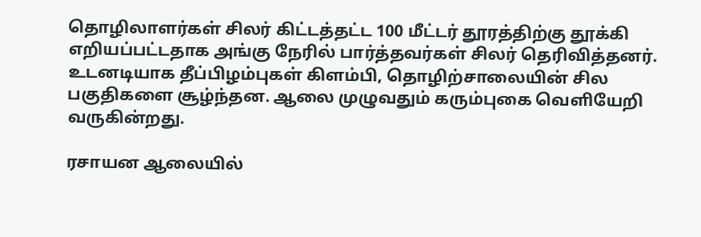தொழிலாளர்கள் சிலர் கிட்டத்தட்ட 100 மீட்டர் தூரத்திற்கு தூக்கி எறியப்பட்டதாக அங்கு நேரில் பார்த்தவர்கள் சிலர் தெரிவித்தனர். உடனடியாக தீப்பிழம்புகள் கிளம்பி, தொழிற்சாலையின் சில பகுதிகளை சூழ்ந்தன. ஆலை முழுவதும் கரும்புகை வெளியேறி வருகின்றது.

ரசாயன ஆலையில்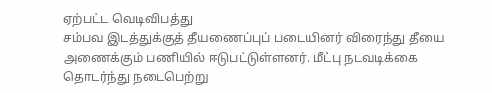ஏற்பட்ட வெடிவிபத்து
சம்பவ இடத்துக்குத் தீயணைப்புப் படையினர் விரைந்து தீயை அணைக்கும் பணியில் ஈடுபட்டுள்ளனர். மீட்பு நடவடிக்கை தொடர்ந்து நடைபெற்று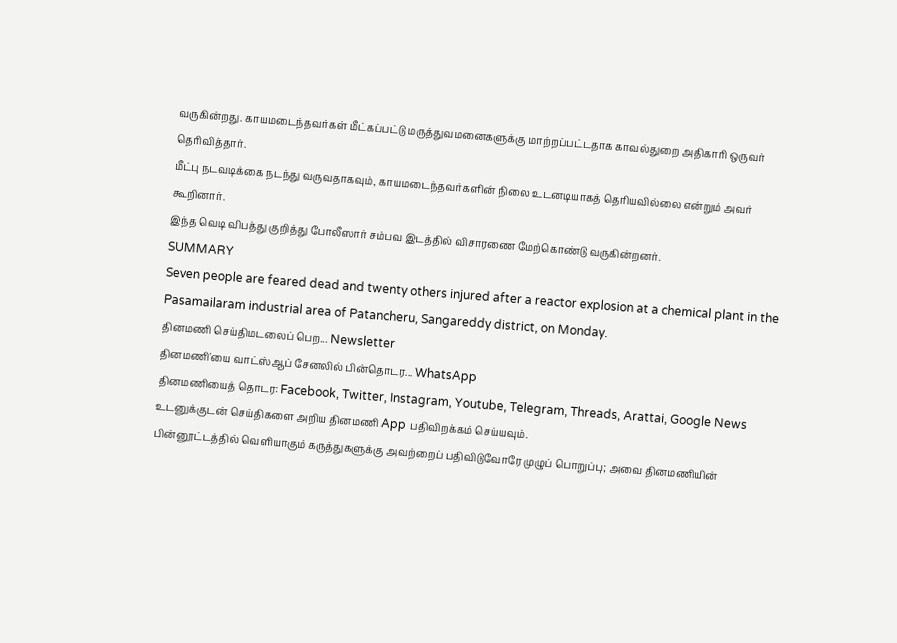வருகின்றது. காயமடைந்தவர்கள் மீட்கப்பட்டு மருத்துவமனைகளுக்கு மாற்றப்பட்டதாக காவல்துறை அதிகாரி ஒருவர் தெரிவித்தார்.
மீட்பு நடவடிக்கை நடந்து வருவதாகவும், காயமடைந்தவர்களின் நிலை உடனடியாகத் தெரியவில்லை என்றும் அவர் கூறினார்.
இந்த வெடி விபத்து குறித்து போலீஸார் சம்பவ இடத்தில் விசாரணை மேற்கொண்டு வருகின்றனர்.
SUMMARY
Seven people are feared dead and twenty others injured after a reactor explosion at a chemical plant in the Pasamailaram industrial area of Patancheru, Sangareddy district, on Monday.
தினமணி செய்திமடலைப் பெற... Newsletter
தினமணி'யை வாட்ஸ்ஆப் சேனலில் பின்தொடர... WhatsApp
தினமணியைத் தொடர: Facebook, Twitter, Instagram, Youtube, Telegram, Threads, Arattai, Google News
உடனுக்குடன் செய்திகளை அறிய தினமணி App பதிவிறக்கம் செய்யவும்.
பின்னூட்டத்தில் வெளியாகும் கருத்துகளுக்கு அவற்றைப் பதிவிடுவோரே முழுப் பொறுப்பு; அவை தினமணியின்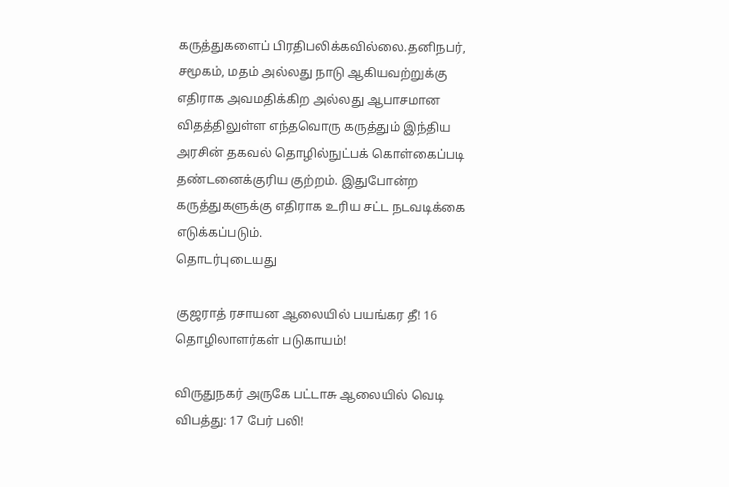கருத்துகளைப் பிரதிபலிக்கவில்லை.தனிநபர், சமூகம், மதம் அல்லது நாடு ஆகியவற்றுக்கு எதிராக அவமதிக்கிற அல்லது ஆபாசமான விதத்திலுள்ள எந்தவொரு கருத்தும் இந்திய அரசின் தகவல் தொழில்நுட்பக் கொள்கைப்படி தண்டனைக்குரிய குற்றம். இதுபோன்ற கருத்துகளுக்கு எதிராக உரிய சட்ட நடவடிக்கை எடுக்கப்படும்.
தொடர்புடையது

குஜராத் ரசாயன ஆலையில் பயங்கர தீ! 16 தொழிலாளர்கள் படுகாயம்!

விருதுநகர் அருகே பட்டாசு ஆலையில் வெடி விபத்து: 17 பேர் பலி!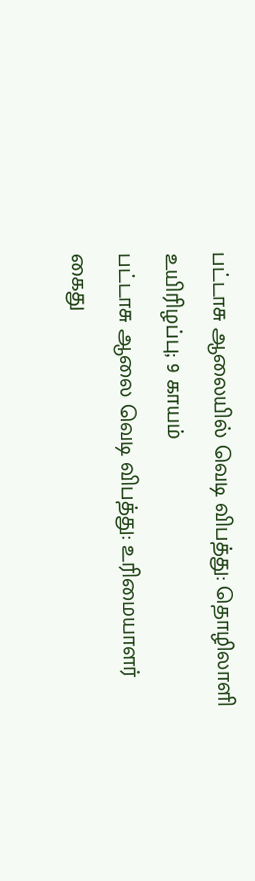பட்டாசு ஆலையில் வெடி விபத்து: தொழிலாளி உயிரிழப்பு; 9 காயம்
பட்டாசு ஆலை வெடி விபத்து: உரிமையாளர் கைது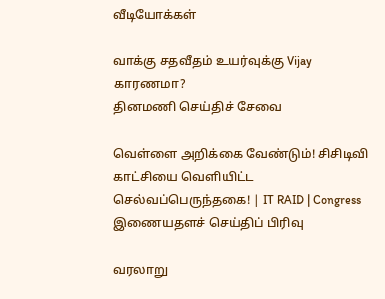வீடியோக்கள்

வாக்கு சதவீதம் உயர்வுக்கு Vijay காரணமா?
தினமணி செய்திச் சேவை

வெள்ளை அறிக்கை வேண்டும்! சிசிடிவி காட்சியை வெளியிட்ட செல்வப்பெருந்தகை! | IT RAID | Congress
இணையதளச் செய்திப் பிரிவு

வரலாறு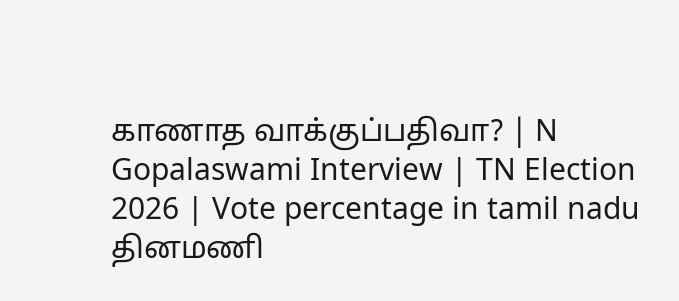காணாத வாக்குப்பதிவா? | N Gopalaswami Interview | TN Election 2026 | Vote percentage in tamil nadu
தினமணி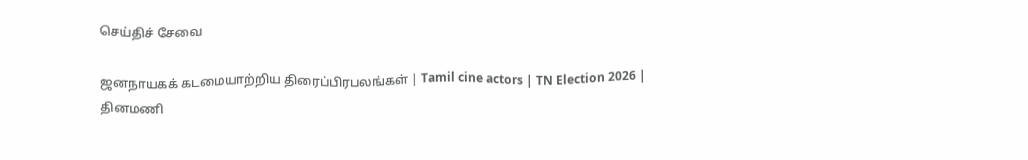செய்திச் சேவை

ஜனநாயகக் கடமையாற்றிய திரைப்பிரபலங்கள் | Tamil cine actors | TN Election 2026 |
தினமணி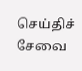செய்திச் சேவை